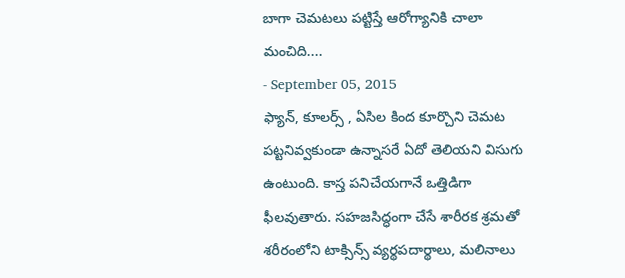బాగా చెమటలు పట్టిస్తే ఆరోగ్యానికి చాలా మంచిది....
- September 05, 2015
ఫ్యాన్, కూలర్స్ , ఏసిల కింద కూర్చొని చెమట పట్టనివ్వకుండా ఉన్నాసరే ఏదో తెలియని విసుగు ఉంటుంది. కాస్త పనిచేయగానే ఒత్తిడిగా ఫీలవుతారు. సహజసిద్ధంగా చేసే శారీరక శ్రమతో శరీరంలోని టాక్సిన్స్ వ్యర్థపదార్థాలు, మలినాలు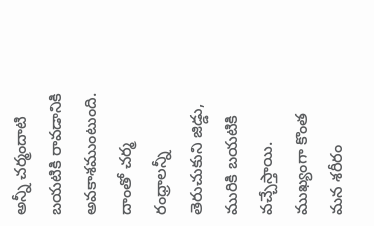అన్నీ చర్మందాటి బయటికి రావడానికి అవకాశముంటుంది. దాంతో చర్మ రంధ్రాలన్నీ తెరుచుకుని జిడ్డు, మురికి బయటికి వచ్చేస్తాయి. ముఖ్యంగా కొంత మన శరీరం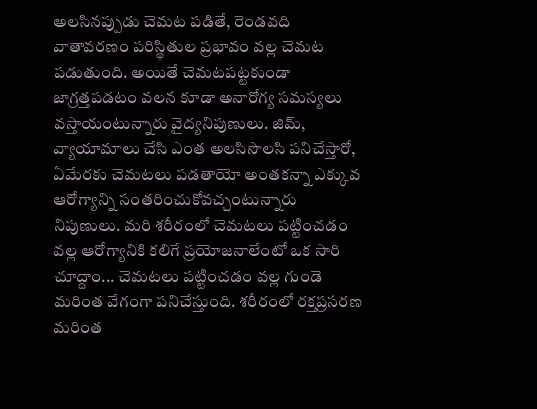అలసినప్పుడు చెమట పడితే, రెండవది వాతావరణం పరిస్థితుల ప్రభావం వల్ల చెమట పడుతుంది. అయితే చెమటపట్టకుండా జాగ్రత్తపడటం వలన కూడా అనారోగ్య సమస్యలు వస్తాయంటున్నారు వైద్యనిపుణులు. జిమ్, వ్యాయామాలు చేసి ఎంత అలసిసొలసి పనిచేస్తారో, ఏమేరకు చెమటలు పడతాయో అంతకన్నా ఎక్కువ ఆరోగ్యాన్ని సంతరించుకోవచ్చంటున్నారు నిపుణులు. మరి శరీరంలో చెమటలు పట్టించడం వల్ల ఆరోగ్యానికి కలిగే ప్రయోజనాలేంటో ఒక సారి చూద్దాం... చెమటలు పట్టించడం వల్ల గుండె మరింత వేగంగా పనిచేస్తుంది. శరీరంలో రక్తప్రసరణ మరింత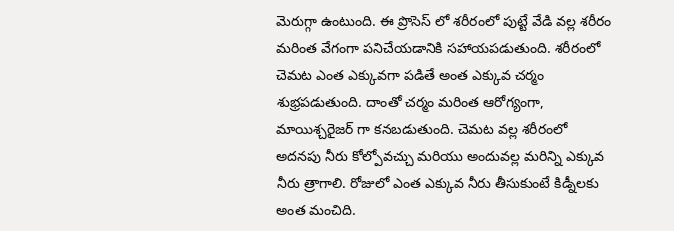మెరుగ్గా ఉంటుంది. ఈ ప్రొసెస్ లో శరీరంలో పుట్టే వేడి వల్ల శరీరం మరింత వేగంగా పనిచేయడానికి సహాయపడుతుంది. శరీరంలో చెమట ఎంత ఎక్కువగా పడితే అంత ఎక్కువ చర్మం శుభ్రపడుతుంది. దాంతో చర్మం మరింత ఆరోగ్యంగా, మాయిశ్చరైజర్ గా కనబడుతుంది. చెమట వల్ల శరీరంలో అదనపు నీరు కోల్పోవచ్చు మరియు అందువల్ల మరిన్ని ఎక్కువ నీరు త్రాగాలి. రోజులో ఎంత ఎక్కువ నీరు తీసుకుంటే కిడ్నీలకు అంత మంచిది.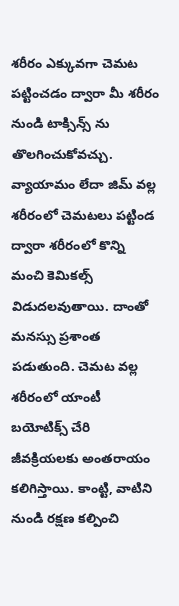శరీరం ఎక్కువగా చెమట పట్టించడం ద్వారా మీ శరీరం నుండి టాక్సిన్స్ ను తొలగించుకోవచ్చు. వ్యాయామం లేదా జిమ్ వల్ల శరీరంలో చెమటలు పట్టిండ ద్వారా శరీరంలో కొన్ని మంచి కెమికల్స్ విడుదలవుతాయి. దాంతో మనస్సు ప్రశాంత పడుతుంది. చెమట వల్ల శరీరంలో యాంటీ బయోటిక్స్ చేరి జీవక్రియలకు అంతరాయం కలిగిస్తాయి. కాంట్టి, వాటిని నుండి రక్షణ కల్పించి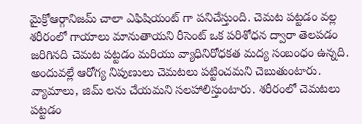మైక్రోఆర్గానిజమ్ చాలా ఎఫిషియంట్ గా పనిచేస్తుంది. చెమట పట్టడం వల్ల శరీరంలో గాయాలు మానుతాయని రీసెంట్ ఒక పరిశోధన ద్వారా తెలపడం జరిగినది చెమట పట్టడం మరియు వ్యాధినిరోధకత మద్య సంబంధం ఉన్నది. అందువల్లే ఆరోగ్య నిపుణులు చెమటలు పట్టించమని చెబుతుంటారు. వ్యామాలు, జిమ్ లను చేయమని సలహాలిస్తుంటారు. శరీరంలో చెమటలు పట్టడం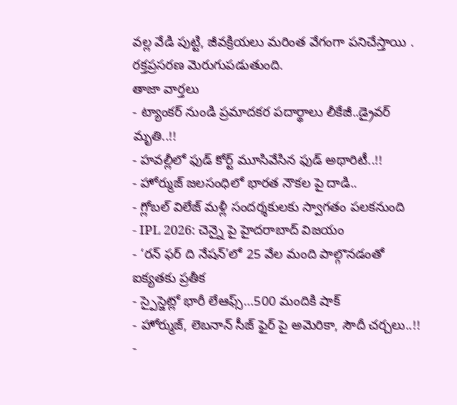వల్ల వేడి పుట్టి, జీవక్రియలు మరింత వేగంగా పనిచేస్తాయి . రక్తప్రసరణ మెరుగుపడుతుంది.
తాజా వార్తలు
- ట్యాంకర్ నుండి ప్రమాదకర పదార్థాలు లీకేజీ..డ్రైవర్ మృతి..!!
- హవల్లీలో ఫుడ్ కోర్ట్ మూసివేసిన ఫుడ్ అథారిటీ..!!
- హోర్ముజ్ జలసంధిలో భారత నౌకల పై దాడి..
- గ్లోబల్ విలేజ్ మళ్లీ సందర్శకులకు స్వాగతం పలకనుంది
- IPL 2026: చెన్నై పై హైదరాబాద్ విజయం
- ‘రన్ ఫర్ ది నేషన్’లో 25 వేల మంది పాల్గొనడంతో ఐక్యతకు ప్రతీక
- స్పైస్జెట్లో భారీ లేఆఫ్స్…500 మందికి షాక్
- హోర్ముజ్, లెబనాన్ సీజ్ ఫైర్ పై అమెరికా, సౌదీ చర్చలు..!!
-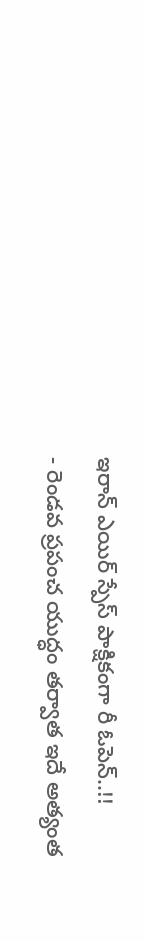ఇరాన్ ఎయిర్ స్పేస్ పాక్షికంగా రీ ఓపెన్..!!
- రెండవ ప్రపంచ యుద్ధం తర్వాత ఇదే అత్యంత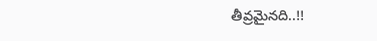తీవ్రమైనది..!!